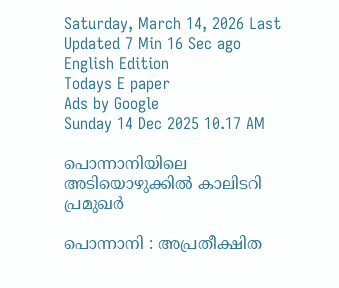Saturday, March 14, 2026 Last Updated 7 Min 16 Sec ago English Edition
Todays E paper
Ads by Google
Sunday 14 Dec 2025 10.17 AM

പൊന്നാനിയിലെ അടിയൊഴുക്കില്‍ കാലിടറി പ്രമുഖര്‍

പൊന്നാനി : അപ്രതീക്ഷിത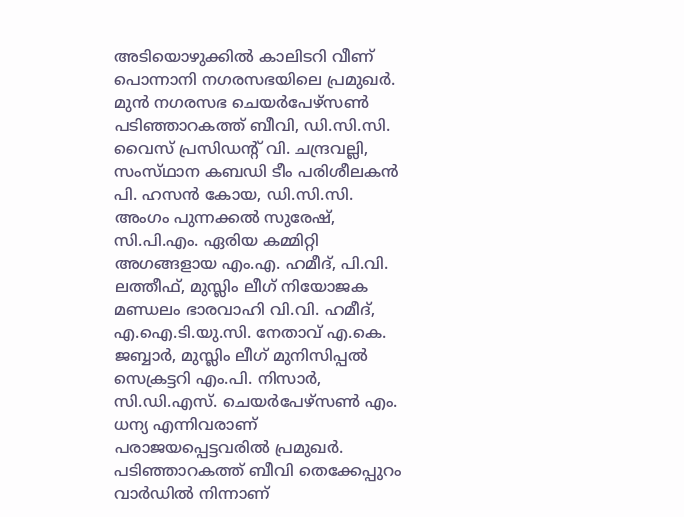അടിയൊഴുക്കില്‍ കാലിടറി വീണ്‌ പൊന്നാനി നഗരസഭയിലെ പ്രമുഖര്‍. മുന്‍ നഗരസഭ ചെയര്‍പേഴ്‌സണ്‍ പടിഞ്ഞാറകത്ത്‌ ബീവി, ഡി.സി.സി. വൈസ്‌ പ്രസിഡന്റ്‌ വി. ചന്ദ്രവല്ലി, സംസ്‌ഥാന കബഡി ടീം പരിശീലകന്‍ പി. ഹസന്‍ കോയ, ഡി.സി.സി. അംഗം പുന്നക്കല്‍ സുരേഷ്‌, സി.പി.എം. ഏരിയ കമ്മിറ്റി അഗങ്ങളായ എം.എ. ഹമീദ്‌, പി.വി. ലത്തീഫ്‌, മുസ്ലിം ലീഗ്‌ നിയോജക മണ്ഡലം ഭാരവാഹി വി.വി. ഹമീദ്‌, എ.ഐ.ടി.യു.സി. നേതാവ്‌ എ.കെ. ജബ്ബാര്‍, മുസ്ലിം ലീഗ്‌ മുനിസിപ്പല്‍ സെക്രട്ടറി എം.പി. നിസാര്‍, സി.ഡി.എസ്‌. ചെയര്‍പേഴ്‌സണ്‍ എം. ധന്യ എന്നിവരാണ്‌ പരാജയപ്പെട്ടവരില്‍ പ്രമുഖര്‍.
പടിഞ്ഞാറകത്ത്‌ ബീവി തെക്കേപ്പുറം വാര്‍ഡില്‍ നിന്നാണ്‌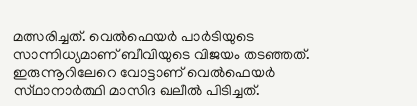മത്സരിച്ചത്‌. വെല്‍ഫെയര്‍ പാര്‍ടിയുടെ സാന്നിധ്യമാണ്‌ ബീവിയുടെ വിജയം തടഞ്ഞത്‌. ഇരുന്നൂറിലേറെ വോട്ടാണ്‌ വെല്‍ഫെയര്‍ സ്‌ഥാനാര്‍ത്ഥി മാസിദ ഖലീല്‍ പിടിച്ചത്‌.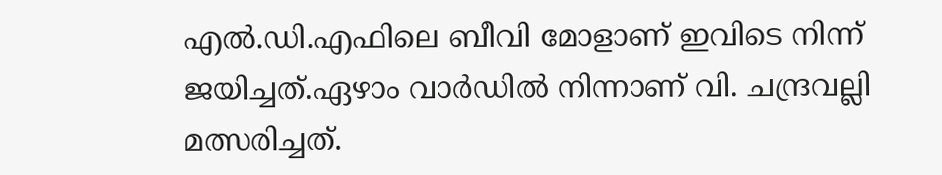എല്‍.ഡി.എഫിലെ ബീവി മോളാണ്‌ ഇവിടെ നിന്ന്‌ ജയിച്ചത്‌.ഏഴാം വാര്‍ഡില്‍ നിന്നാണ്‌ വി. ചന്ദ്രവല്ലി മത്സരിച്ചത്‌.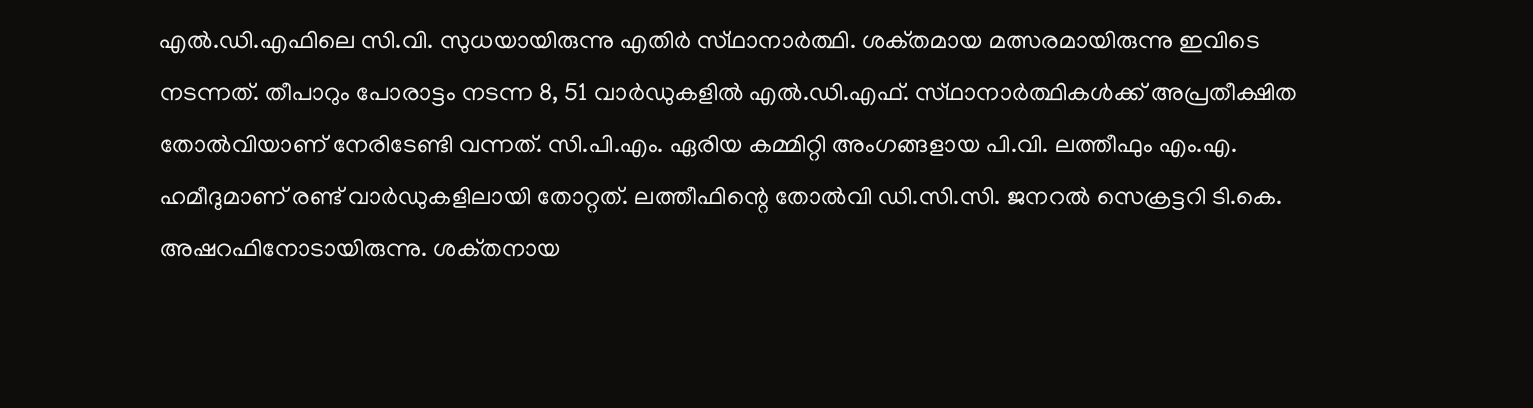എല്‍.ഡി.എഫിലെ സി.വി. സുധയായിരുന്നു എതിര്‍ സ്‌ഥാനാര്‍ത്ഥി. ശക്‌തമായ മത്സരമായിരുന്നു ഇവിടെ നടന്നത്‌. തീപാറും പോരാട്ടം നടന്ന 8, 51 വാര്‍ഡുകളില്‍ എല്‍.ഡി.എഫ്‌. സ്‌ഥാനാര്‍ത്ഥികള്‍ക്ക്‌ അപ്രതീക്ഷിത തോല്‍വിയാണ്‌ നേരിടേണ്ടി വന്നത്‌. സി.പി.എം. ഏരിയ കമ്മിറ്റി അംഗങ്ങളായ പി.വി. ലത്തീഫും എം.എ. ഹമീദുമാണ്‌ രണ്ട്‌ വാര്‍ഡുകളിലായി തോറ്റത്‌. ലത്തീഫിന്റെ തോല്‍വി ഡി.സി.സി. ജനറല്‍ സെക്രട്ടറി ടി.കെ. അഷറഫിനോടായിരുന്നു. ശക്‌തനായ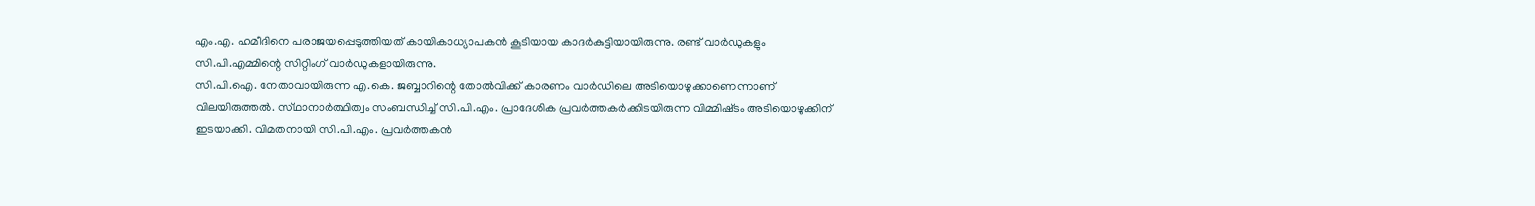എം.എ. ഹമീദിനെ പരാജയപ്പെടുത്തിയത്‌ കായികാധ്യാപകന്‍ കൂടിയായ കാദര്‍കുട്ടിയായിരുന്നു. രണ്ട്‌ വാര്‍ഡുകളും സി.പി.എമ്മിന്റെ സിറ്റിംഗ്‌ വാര്‍ഡുകളായിരുന്നു.
സി.പി.ഐ. നേതാവായിരുന്ന എ.കെ. ജബ്ബാറിന്റെ തോല്‍വിക്ക്‌ കാരണം വാര്‍ഡിലെ അടിയൊഴുക്കാണെന്നാണ്‌ വിലയിരുത്തല്‍. സ്‌ഥാനാര്‍ത്ഥിത്വം സംബന്ധിച്ച്‌ സി.പി.എം. പ്രാദേശിക പ്രവര്‍ത്തകര്‍ക്കിടയിരുന്ന വിമ്മിഷ്‌ടം അടിയൊഴുക്കിന്‌ ഇടയാക്കി. വിമതനായി സി.പി.എം. പ്രവര്‍ത്തകന്‍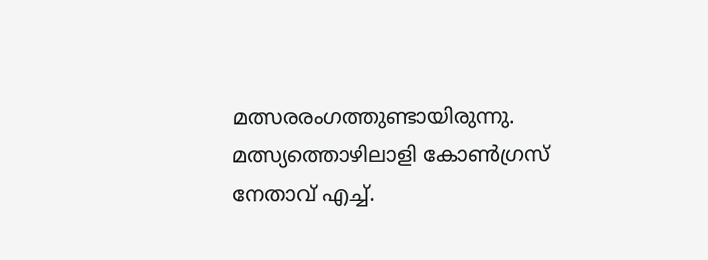മത്സരരംഗത്തുണ്ടായിരുന്നു. മത്സ്യത്തൊഴിലാളി കോണ്‍ഗ്രസ്‌ നേതാവ്‌ എച്ച്‌.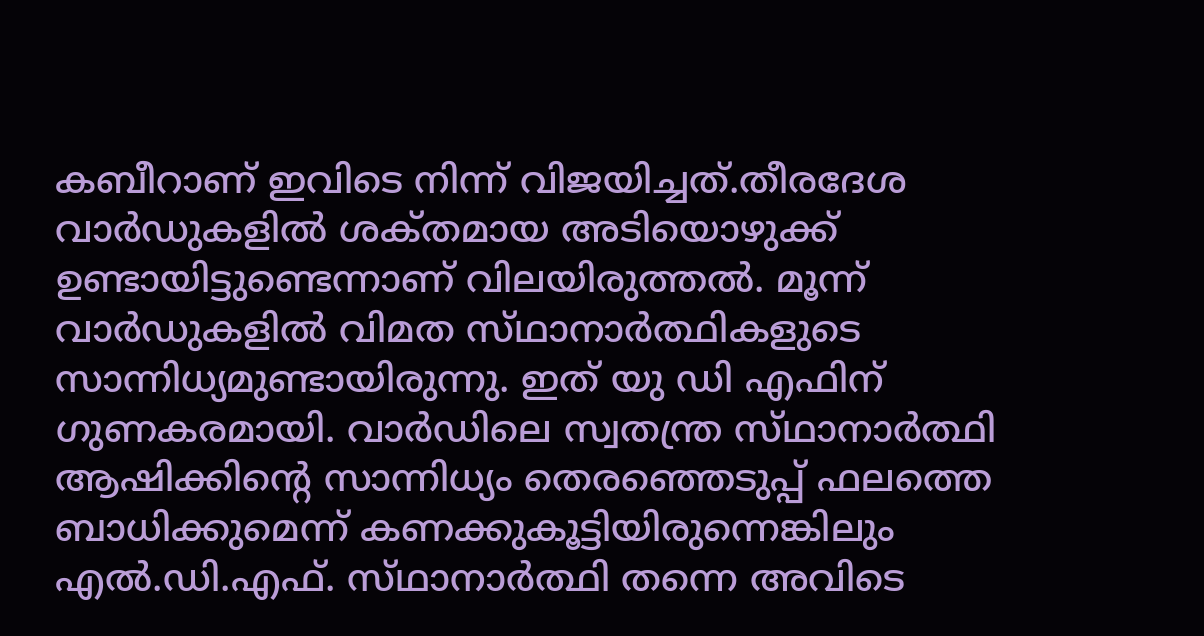കബീറാണ്‌ ഇവിടെ നിന്ന്‌ വിജയിച്ചത്‌.തീരദേശ വാര്‍ഡുകളില്‍ ശക്‌തമായ അടിയൊഴുക്ക്‌ ഉണ്ടായിട്ടുണ്ടെന്നാണ്‌ വിലയിരുത്തല്‍. മൂന്ന്‌ വാര്‍ഡുകളില്‍ വിമത സ്‌ഥാനാര്‍ത്ഥികളുടെ സാന്നിധ്യമുണ്ടായിരുന്നു. ഇത്‌ യു ഡി എഫിന്‌ ഗുണകരമായി. വാര്‍ഡിലെ സ്വതന്ത്ര സ്‌ഥാനാര്‍ത്ഥി ആഷിക്കിന്റെ സാന്നിധ്യം തെരഞ്ഞെടുപ്പ്‌ ഫലത്തെ ബാധിക്കുമെന്ന്‌ കണക്കുകൂട്ടിയിരുന്നെങ്കിലും എല്‍.ഡി.എഫ്‌. സ്‌ഥാനാര്‍ത്ഥി തന്നെ അവിടെ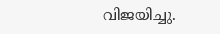വിജയിച്ചു.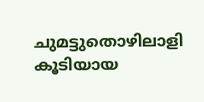ചുമട്ടുതൊഴിലാളി കൂടിയായ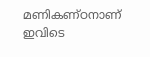മണികണ്‌ഠനാണ്‌ ഇവിടെ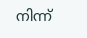നിന്ന്‌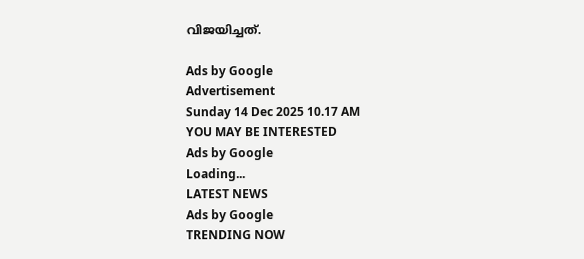വിജയിച്ചത്‌.

Ads by Google
Advertisement
Sunday 14 Dec 2025 10.17 AM
YOU MAY BE INTERESTED
Ads by Google
Loading...
LATEST NEWS
Ads by Google
TRENDING NOW